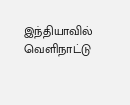இந்தியாவில் வெளிநாட்டு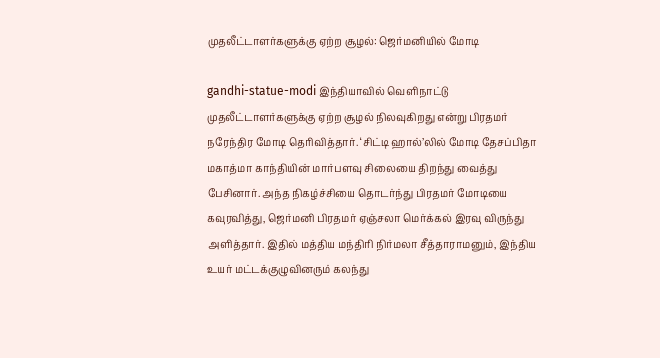முதலீட்டாளர்களுக்கு ஏற்ற சூழல்: ஜெர்மனியில் மோடி

gandhi-statue-modi இந்தியாவில் வெளிநாட்டு முதலீட்டாளர்களுக்கு ஏற்ற சூழல் நிலவுகிறது என்று பிரதமர் நரேந்திர மோடி தெரிவித்தார். ‘சிட்டி ஹால்’லில் மோடி தேசப்பிதா மகாத்மா காந்தியின் மார்பளவு சிலையை திறந்து வைத்து பேசினார். அந்த நிகழ்ச்சியை தொடர்ந்து பிரதமர் மோடியை கவுரவித்து, ஜெர்மனி பிரதமர் ஏஞ்சலா மெர்க்கல் இரவு விருந்து அளித்தார். இதில் மத்திய மந்திரி நிர்மலா சீத்தாராமனும், இந்திய உயர் மட்டக்குழுவினரும் கலந்து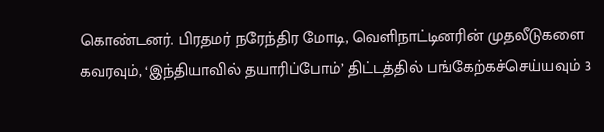கொண்டனர். பிரதமர் நரேந்திர மோடி, வெளிநாட்டினரின் முதலீடுகளை கவரவும், ‘இந்தியாவில் தயாரிப்போம்’ திட்டத்தில் பங்கேற்கச்செய்யவும் 3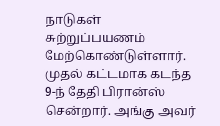நாடுகள் சுற்றுப்பயணம் மேற்கொண்டுள்ளார். முதல் கட்டமாக கடந்த 9-ந் தேதி பிரான்ஸ் சென்றார். அங்கு அவர்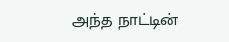அந்த நாட்டின்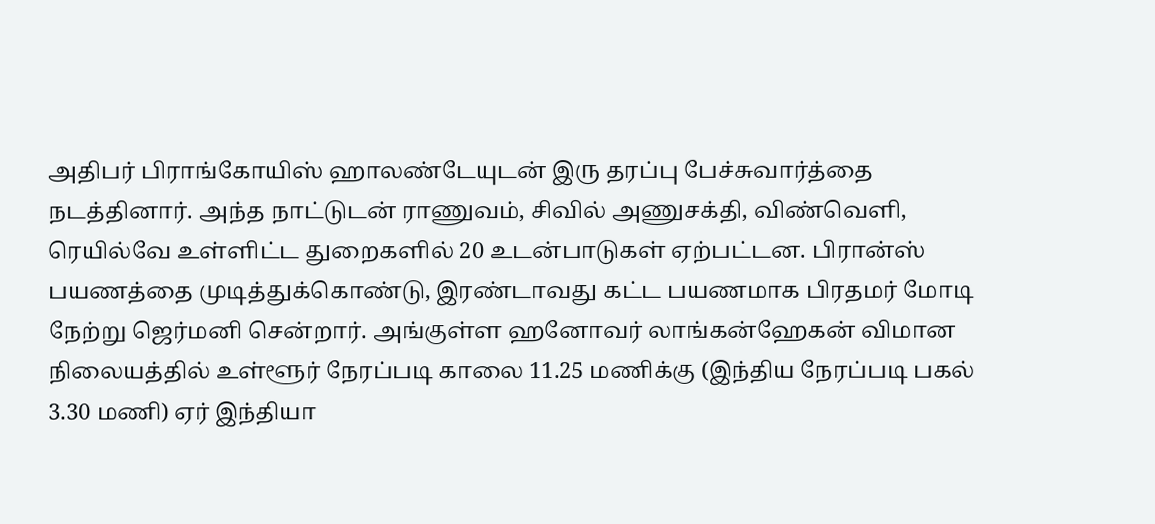அதிபர் பிராங்கோயிஸ் ஹாலண்டேயுடன் இரு தரப்பு பேச்சுவார்த்தை நடத்தினார். அந்த நாட்டுடன் ராணுவம், சிவில் அணுசக்தி, விண்வெளி, ரெயில்வே உள்ளிட்ட துறைகளில் 20 உடன்பாடுகள் ஏற்பட்டன. பிரான்ஸ் பயணத்தை முடித்துக்கொண்டு, இரண்டாவது கட்ட பயணமாக பிரதமர் மோடி நேற்று ஜெர்மனி சென்றார். அங்குள்ள ஹனோவர் லாங்கன்ஹேகன் விமான நிலையத்தில் உள்ளூர் நேரப்படி காலை 11.25 மணிக்கு (இந்திய நேரப்படி பகல் 3.30 மணி) ஏர் இந்தியா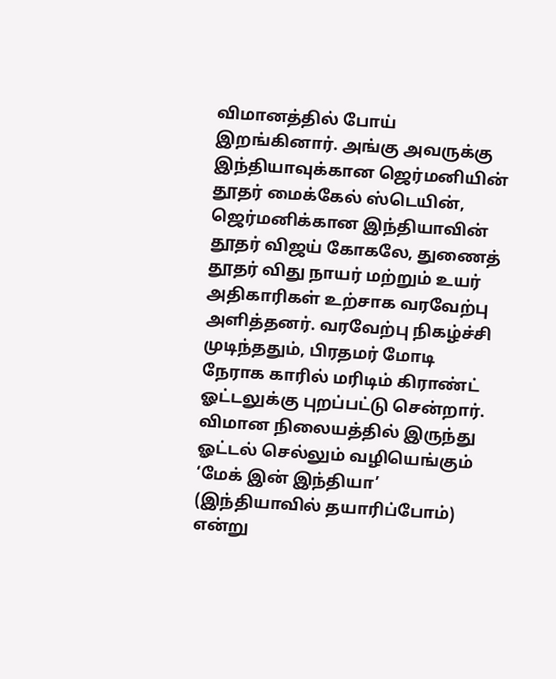விமானத்தில் போய் இறங்கினார். அங்கு அவருக்கு இந்தியாவுக்கான ஜெர்மனியின் தூதர் மைக்கேல் ஸ்டெயின், ஜெர்மனிக்கான இந்தியாவின் தூதர் விஜய் கோகலே, துணைத் தூதர் விது நாயர் மற்றும் உயர் அதிகாரிகள் உற்சாக வரவேற்பு அளித்தனர். வரவேற்பு நிகழ்ச்சி முடிந்ததும், பிரதமர் மோடி நேராக காரில் மரிடிம் கிராண்ட் ஓட்டலுக்கு புறப்பட்டு சென்றார். விமான நிலையத்தில் இருந்து ஓட்டல் செல்லும் வழியெங்கும் ‘மேக் இன் இந்தியா’ (இந்தியாவில் தயாரிப்போம்) என்று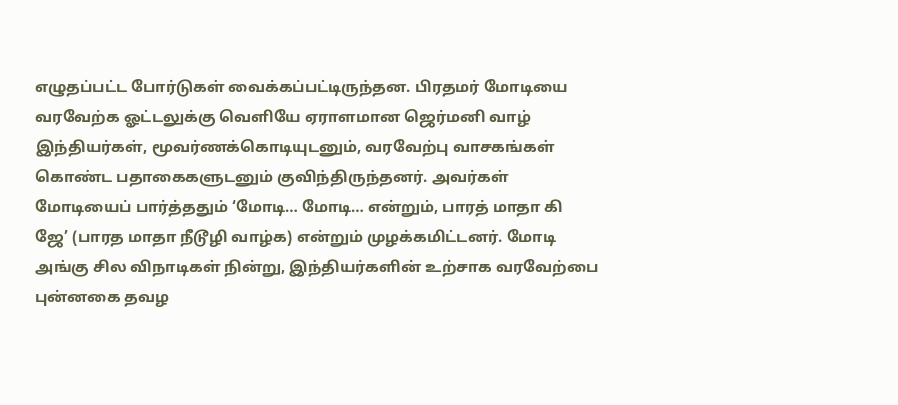எழுதப்பட்ட போர்டுகள் வைக்கப்பட்டிருந்தன. பிரதமர் மோடியை வரவேற்க ஓட்டலுக்கு வெளியே ஏராளமான ஜெர்மனி வாழ் இந்தியர்கள், மூவர்ணக்கொடியுடனும், வரவேற்பு வாசகங்கள் கொண்ட பதாகைகளுடனும் குவிந்திருந்தனர். அவர்கள் மோடியைப் பார்த்ததும் ‘மோடி… மோடி… என்றும், பாரத் மாதா கி ஜே’ (பாரத மாதா நீடூழி வாழ்க) என்றும் முழக்கமிட்டனர். மோடி அங்கு சில விநாடிகள் நின்று, இந்தியர்களின் உற்சாக வரவேற்பை புன்னகை தவழ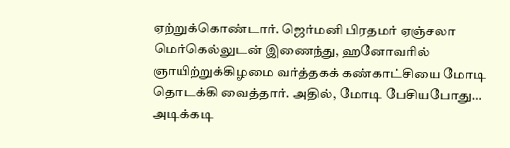ஏற்றுக்கொண்டார். ஜெர்மனி பிரதமர் ஏஞ்சலா மெர்கெல்லுடன் இணைந்து, ஹனோவரில் ஞாயிற்றுக்கிழமை வர்த்தகக் கண்காட்சியை மோடி தொடக்கி வைத்தார். அதில், மோடி பேசியபோது… அடிக்கடி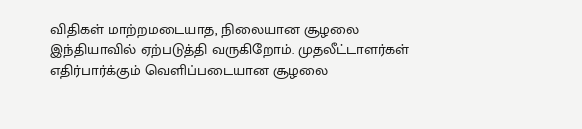விதிகள் மாற்றமடையாத, நிலையான சூழலை இந்தியாவில் ஏற்படுத்தி வருகிறோம். முதலீட்டாளர்கள் எதிர்பார்க்கும் வெளிப்படையான சூழலை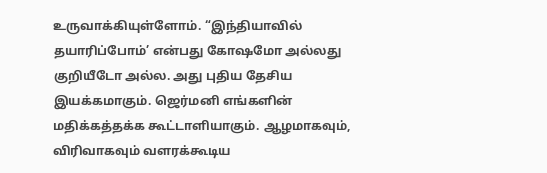உருவாக்கியுள்ளோம். “இந்தியாவில் தயாரிப்போம்’ என்பது கோஷமோ அல்லது குறியீடோ அல்ல. அது புதிய தேசிய இயக்கமாகும். ஜெர்மனி எங்களின் மதிக்கத்தக்க கூட்டாளியாகும். ஆழமாகவும், விரிவாகவும் வளரக்கூடிய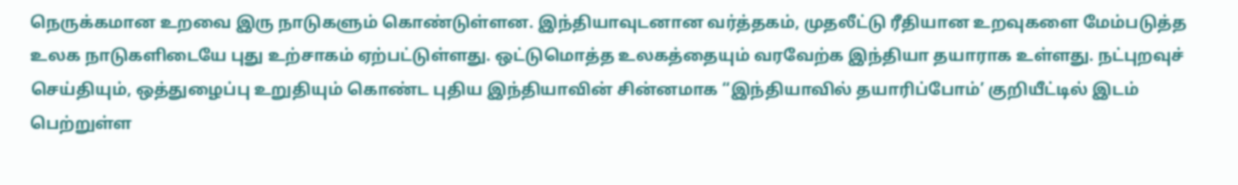நெருக்கமான உறவை இரு நாடுகளும் கொண்டுள்ளன. இந்தியாவுடனான வர்த்தகம், முதலீட்டு ரீதியான உறவுகளை மேம்படுத்த உலக நாடுகளிடையே புது உற்சாகம் ஏற்பட்டுள்ளது. ஒட்டுமொத்த உலகத்தையும் வரவேற்க இந்தியா தயாராக உள்ளது. நட்புறவுச் செய்தியும், ஒத்துழைப்பு உறுதியும் கொண்ட புதிய இந்தியாவின் சின்னமாக “இந்தியாவில் தயாரிப்போம்’ குறியீட்டில் இடம் பெற்றுள்ள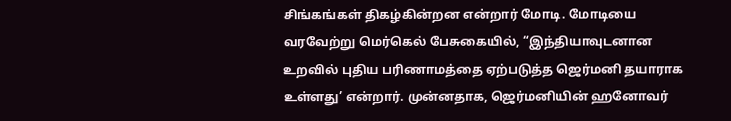சிங்கங்கள் திகழ்கின்றன என்றார் மோடி. மோடியை வரவேற்று மெர்கெல் பேசுகையில், “இந்தியாவுடனான உறவில் புதிய பரிணாமத்தை ஏற்படுத்த ஜெர்மனி தயாராக உள்ளது’ என்றார். முன்னதாக, ஜெர்மனியின் ஹனோவர்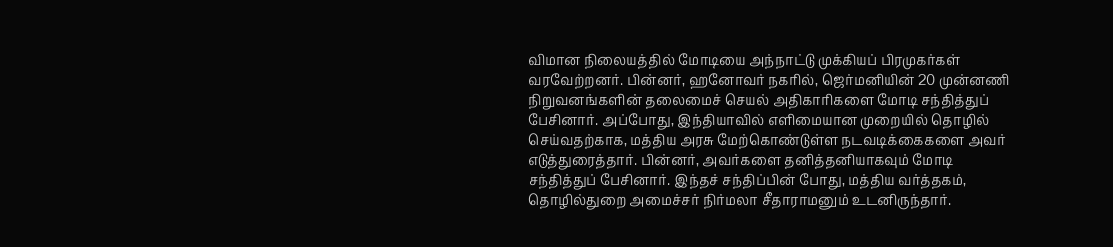விமான நிலையத்தில் மோடியை அந்நாட்டு முக்கியப் பிரமுகர்கள் வரவேற்றனர். பின்னர், ஹனோவர் நகரில், ஜெர்மனியின் 20 முன்னணி நிறுவனங்களின் தலைமைச் செயல் அதிகாரிகளை மோடி சந்தித்துப் பேசினார். அப்போது, இந்தியாவில் எளிமையான முறையில் தொழில் செய்வதற்காக, மத்திய அரசு மேற்கொண்டுள்ள நடவடிக்கைகளை அவர் எடுத்துரைத்தார். பின்னர், அவர்களை தனித்தனியாகவும் மோடி சந்தித்துப் பேசினார். இந்தச் சந்திப்பின் போது, மத்திய வர்த்தகம், தொழில்துறை அமைச்சர் நிர்மலா சீதாராமனும் உடனிருந்தார்.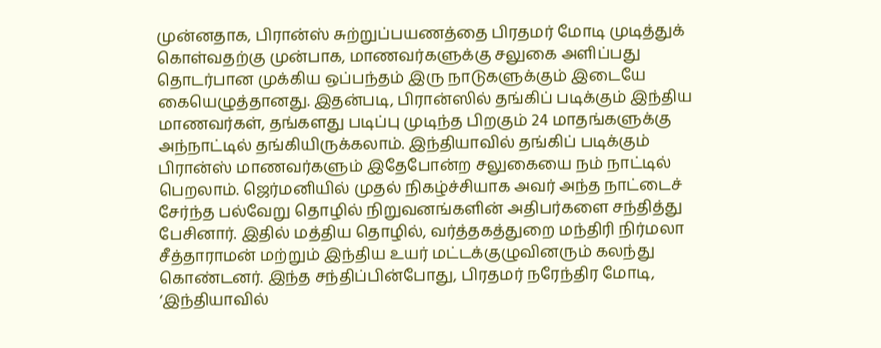முன்னதாக, பிரான்ஸ் சுற்றுப்பயணத்தை பிரதமர் மோடி முடித்துக் கொள்வதற்கு முன்பாக, மாணவர்களுக்கு சலுகை அளிப்பது தொடர்பான முக்கிய ஒப்பந்தம் இரு நாடுகளுக்கும் இடையே கையெழுத்தானது. இதன்படி, பிரான்ஸில் தங்கிப் படிக்கும் இந்திய மாணவர்கள், தங்களது படிப்பு முடிந்த பிறகும் 24 மாதங்களுக்கு அந்நாட்டில் தங்கியிருக்கலாம். இந்தியாவில் தங்கிப் படிக்கும் பிரான்ஸ் மாணவர்களும் இதேபோன்ற சலுகையை நம் நாட்டில் பெறலாம். ஜெர்மனியில் முதல் நிகழ்ச்சியாக அவர் அந்த நாட்டைச் சேர்ந்த பல்வேறு தொழில் நிறுவனங்களின் அதிபர்களை சந்தித்து பேசினார். இதில் மத்திய தொழில், வர்த்தகத்துறை மந்திரி நிர்மலா சீத்தாராமன் மற்றும் இந்திய உயர் மட்டக்குழுவினரும் கலந்து கொண்டனர். இந்த சந்திப்பின்போது, பிரதமர் நரேந்திர மோடி, ‘இந்தியாவில்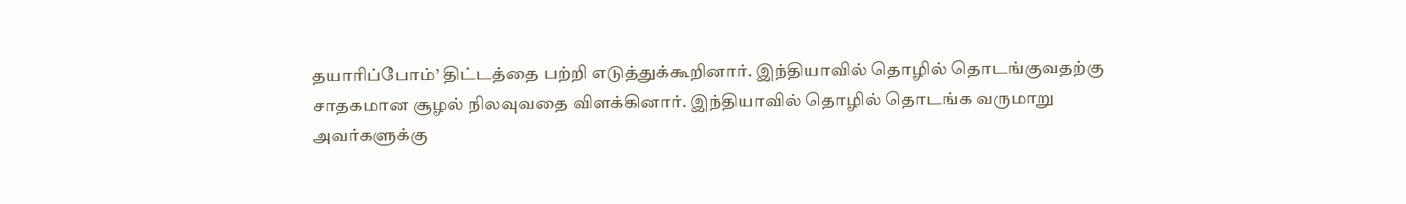தயாரிப்போம்’ திட்டத்தை பற்றி எடுத்துக்கூறினார். இந்தியாவில் தொழில் தொடங்குவதற்கு சாதகமான சூழல் நிலவுவதை விளக்கினார். இந்தியாவில் தொழில் தொடங்க வருமாறு அவர்களுக்கு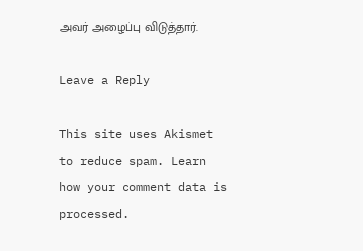அவர் அழைப்பு விடுத்தார்.

Leave a Reply

This site uses Akismet to reduce spam. Learn how your comment data is processed.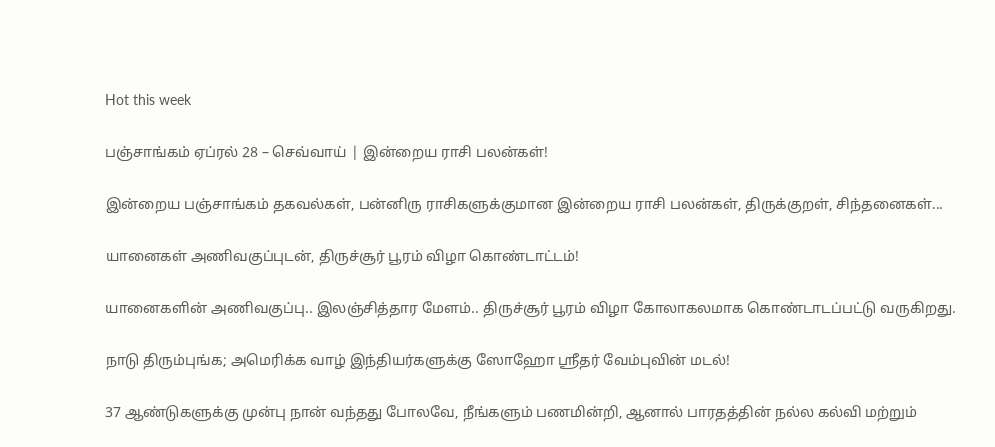Hot this week

பஞ்சாங்கம் ஏப்ரல் 28 – செவ்வாய் | இன்றைய ராசி பலன்கள்!

இன்றைய பஞ்சாங்கம் தகவல்கள், பன்னிரு ராசிகளுக்குமான இன்றைய ராசி பலன்கள், திருக்குறள், சிந்தனைகள்...

யானைகள் அணிவகுப்புடன், திருச்சூர் பூரம் விழா கொண்டாட்டம்!

யானைகளின் அணிவகுப்பு.. இலஞ்சித்தார மேளம்.. திருச்சூர் பூரம் விழா கோலாகலமாக கொண்டாடப்பட்டு வருகிறது.

நாடு திரும்புங்க; அமெரிக்க வாழ் இந்தியர்களுக்கு ஸோஹோ ஸ்ரீதர் வேம்புவின் மடல்!

37 ஆண்டுகளுக்கு முன்பு நான் வந்தது போலவே, நீங்களும் பணமின்றி, ஆனால் பாரதத்தின் நல்ல கல்வி மற்றும்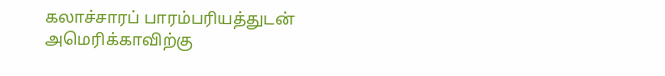கலாச்சாரப் பாரம்பரியத்துடன் அமெரிக்காவிற்கு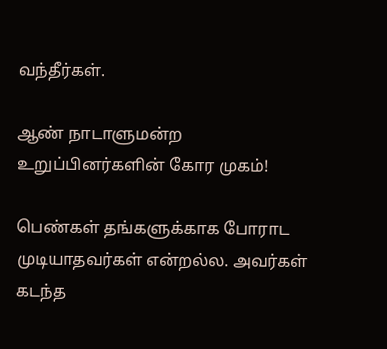வந்தீர்கள்.

ஆண் நாடாளுமன்ற உறுப்பினர்களின் கோர முகம்!

பெண்கள் தங்களுக்காக போராட முடியாதவர்கள் என்றல்ல. அவர்கள் கடந்த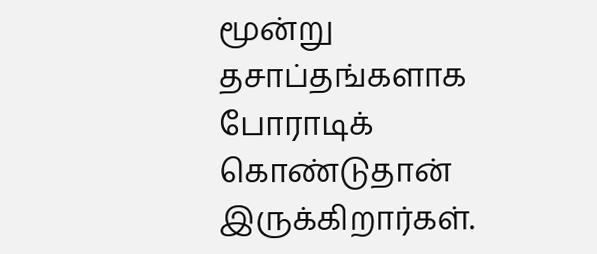மூன்று தசாப்தங்களாக போராடிக் கொண்டுதான் இருக்கிறார்கள்.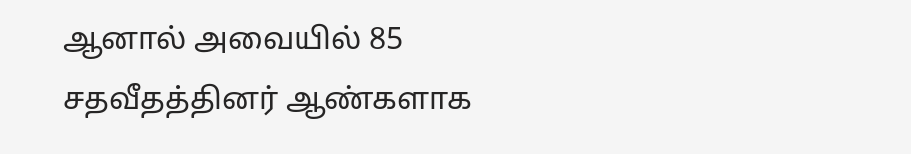ஆனால் அவையில் 85 சதவீதத்தினர் ஆண்களாக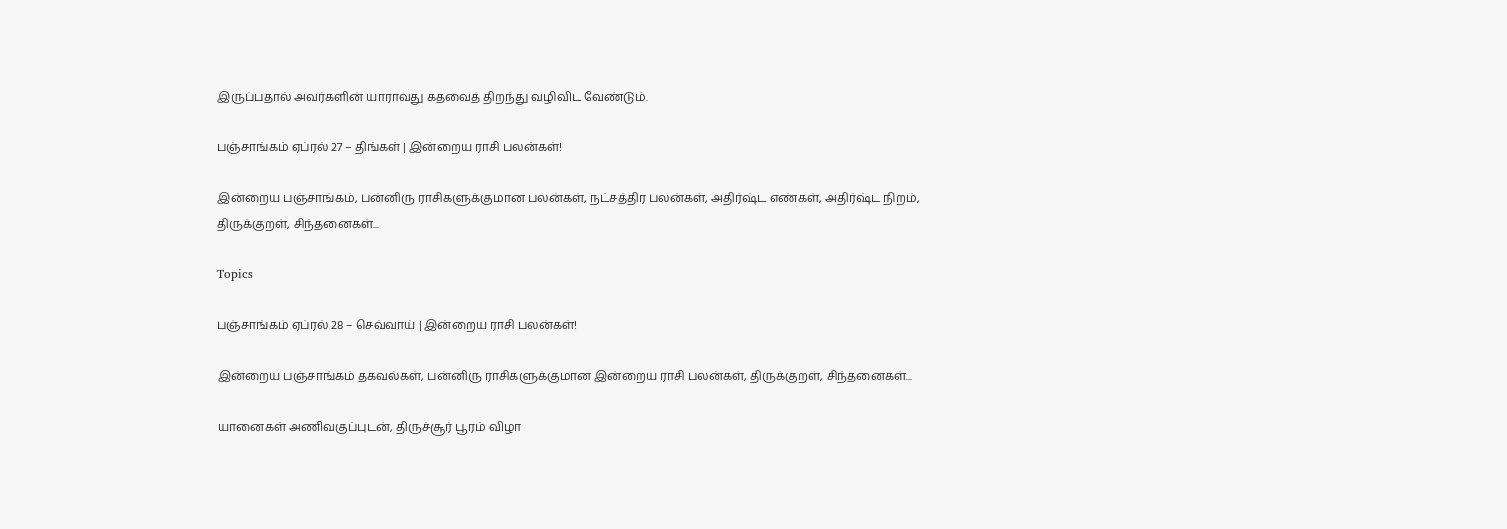இருப்பதால் அவர்களின் யாராவது கதவைத் திறந்து வழிவிட வேண்டும்.

பஞ்சாங்கம் ஏப்ரல் 27 – திங்கள் | இன்றைய ராசி பலன்கள்!

இன்றைய பஞ்சாங்கம், பன்னிரு ராசிகளுக்குமான பலன்கள், நட்சத்திர பலன்கள், அதிர்ஷ்ட எண்கள், அதிர்ஷ்ட நிறம், திருக்குறள், சிந்தனைகள்...

Topics

பஞ்சாங்கம் ஏப்ரல் 28 – செவ்வாய் | இன்றைய ராசி பலன்கள்!

இன்றைய பஞ்சாங்கம் தகவல்கள், பன்னிரு ராசிகளுக்குமான இன்றைய ராசி பலன்கள், திருக்குறள், சிந்தனைகள்...

யானைகள் அணிவகுப்புடன், திருச்சூர் பூரம் விழா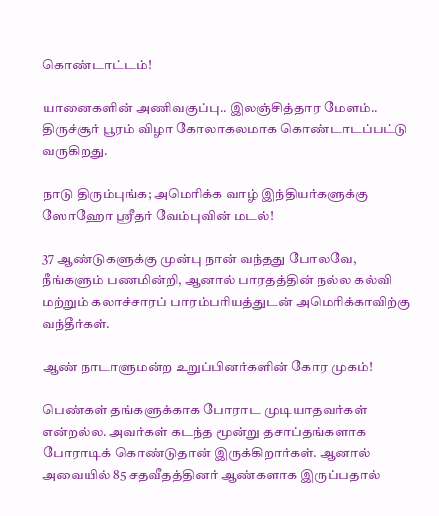கொண்டாட்டம்!

யானைகளின் அணிவகுப்பு.. இலஞ்சித்தார மேளம்.. திருச்சூர் பூரம் விழா கோலாகலமாக கொண்டாடப்பட்டு வருகிறது.

நாடு திரும்புங்க; அமெரிக்க வாழ் இந்தியர்களுக்கு ஸோஹோ ஸ்ரீதர் வேம்புவின் மடல்!

37 ஆண்டுகளுக்கு முன்பு நான் வந்தது போலவே, நீங்களும் பணமின்றி, ஆனால் பாரதத்தின் நல்ல கல்வி மற்றும் கலாச்சாரப் பாரம்பரியத்துடன் அமெரிக்காவிற்கு வந்தீர்கள்.

ஆண் நாடாளுமன்ற உறுப்பினர்களின் கோர முகம்!

பெண்கள் தங்களுக்காக போராட முடியாதவர்கள் என்றல்ல. அவர்கள் கடந்த மூன்று தசாப்தங்களாக போராடிக் கொண்டுதான் இருக்கிறார்கள். ஆனால் அவையில் 85 சதவீதத்தினர் ஆண்களாக இருப்பதால்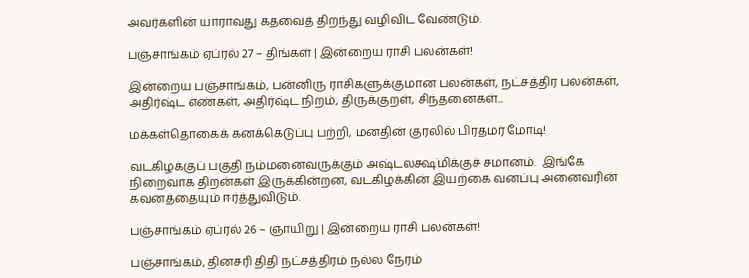அவர்களின் யாராவது கதவைத் திறந்து வழிவிட வேண்டும்.

பஞ்சாங்கம் ஏப்ரல் 27 – திங்கள் | இன்றைய ராசி பலன்கள்!

இன்றைய பஞ்சாங்கம், பன்னிரு ராசிகளுக்குமான பலன்கள், நட்சத்திர பலன்கள், அதிர்ஷ்ட எண்கள், அதிர்ஷ்ட நிறம், திருக்குறள், சிந்தனைகள்...

மக்கள்தொகைக் கனக்கெடுப்பு பற்றி, மனதின் குரலில் பிரதமர் மோடி!

வடகிழக்குப் பகுதி நம்மனைவருக்கும் அஷ்டலக்ஷ்மிக்குச் சமானம்.  இங்கே நிறைவாக திறன்கள் இருக்கின்றன, வடகிழக்கின் இயற்கை வனப்பு அனைவரின் கவனத்தையும் ஈர்த்துவிடும்.

பஞ்சாங்கம் ஏப்ரல் 26 – ஞாயிறு | இன்றைய ராசி பலன்கள்!

பஞ்சாங்கம், தினசரி திதி நட்சத்திரம் நல்ல நேரம்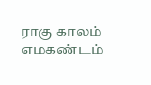ராகு காலம் எமகண்டம்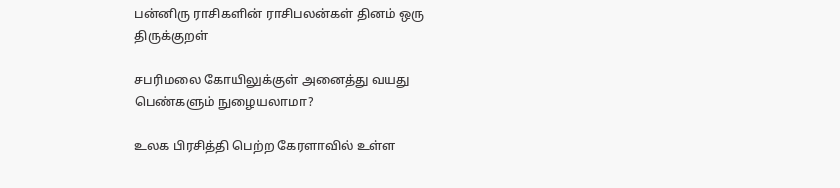பன்னிரு ராசிகளின் ராசிபலன்கள் தினம் ஒரு திருக்குறள்

சபரிமலை கோயிலுக்குள் அனைத்து வயது பெண்களும் நுழையலாமா?

உலக பிரசித்தி பெற்ற கேரளாவில் உள்ள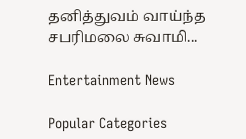தனித்துவம் வாய்ந்த சபரிமலை சுவாமி...

Entertainment News

Popular Categories